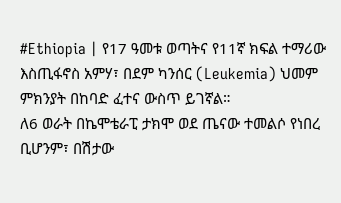#Ethiopia | የ17 ዓመቱ ወጣትና የ11ኛ ክፍል ተማሪው እስጢፋኖስ አምሃ፣ በደም ካንሰር (Leukemia) ህመም ምክንያት በከባድ ፈተና ውስጥ ይገኛል።
ለ6 ወራት በኬሞቴራፒ ታክሞ ወደ ጤናው ተመልሶ የነበረ ቢሆንም፣ በሽታው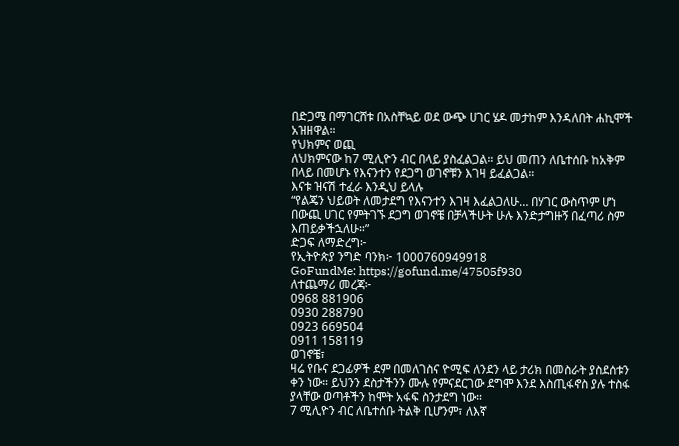በድጋሜ በማገርሸቱ በአስቸኳይ ወደ ውጭ ሀገር ሄዶ መታከም እንዳለበት ሐኪሞች አዝዘዋል።
የህክምና ወጪ
ለህክምናው ከ7 ሚሊዮን ብር በላይ ያስፈልጋል። ይህ መጠን ለቤተሰቡ ከአቅም በላይ በመሆኑ የእናንተን የደጋግ ወገኖቹን እገዛ ይፈልጋል።
እናቱ ዝናሽ ተፈራ እንዲህ ይላሉ
“የልጄን ህይወት ለመታደግ የእናንተን እገዛ እፈልጋለሁ… በሃገር ውስጥም ሆነ በውጪ ሀገር የምትገኙ ደጋግ ወገኖቼ በቻላችሁት ሁሉ እንድታግዙኝ በፈጣሪ ስም እጠይቃችኋለሁ።”
ድጋፍ ለማድረግ፦
የኢትዮጵያ ንግድ ባንክ፦ 1000760949918
GoFundMe: https://gofund.me/47505f930
ለተጨማሪ መረጃ፦
0968 881906
0930 288790
0923 669504
0911 158119
ወገኖቼ፣
ዛሬ የቡና ደጋፊዎች ደም በመለገስና ዮሚፍ ለንደን ላይ ታሪክ በመስራት ያስደሰቱን ቀን ነው። ይህንን ደስታችንን ሙሉ የምናደርገው ደግሞ እንደ እስጢፋኖስ ያሉ ተስፋ ያላቸው ወጣቶችን ከሞት አፋፍ ስንታደግ ነው።
7 ሚሊዮን ብር ለቤተሰቡ ትልቅ ቢሆንም፣ ለእኛ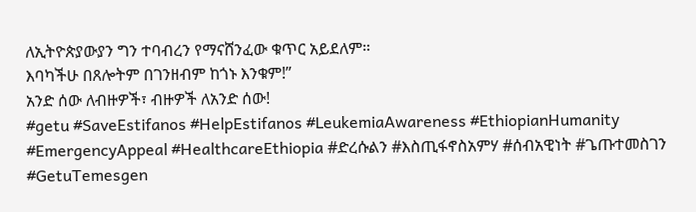ለኢትዮጵያውያን ግን ተባብረን የማናሸንፈው ቁጥር አይደለም።
እባካችሁ በጸሎትም በገንዘብም ከጎኑ እንቁም!”
አንድ ሰው ለብዙዎች፣ ብዙዎች ለአንድ ሰው!
#getu #SaveEstifanos #HelpEstifanos #LeukemiaAwareness #EthiopianHumanity #EmergencyAppeal #HealthcareEthiopia #ድረሱልን #እስጢፋኖስአምሃ #ሰብአዊነት #ጌጡተመስገን #GetuTemesgen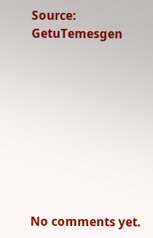Source: GetuTemesgen









No comments yet.